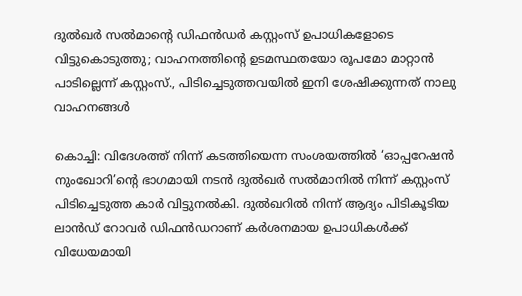ദുല്‍ഖര്‍ സല്‍മാന്റെ ഡിഫന്‍ഡര്‍ കസ്റ്റംസ് ഉപാധികളോടെ വിട്ടുകൊടുത്തു; വാഹനത്തിന്റെ ഉടമസ്ഥതയോ രൂപമോ മാറ്റാന്‍ പാടില്ലെന്ന് കസ്റ്റംസ്., പിടിച്ചെടുത്തവയില്‍ ഇനി ശേഷിക്കുന്നത് നാലു വാഹനങ്ങള്‍

കൊച്ചി: വിദേശത്ത് നിന്ന് കടത്തിയെന്ന സംശയത്തില്‍ ‘ഓപ്പറേഷന്‍ നുംഖോറി’ന്റെ ഭാഗമായി നടന്‍ ദുല്‍ഖര്‍ സല്‍മാനില്‍ നിന്ന് കസ്റ്റംസ് പിടിച്ചെടുത്ത കാര്‍ വിട്ടുനല്‍കി. ദുല്‍ഖറില്‍ നിന്ന് ആദ്യം പിടികൂടിയ ലാന്‍ഡ് റോവര്‍ ഡിഫന്‍ഡറാണ് കര്‍ശനമായ ഉപാധികള്‍ക്ക് വിധേയമായി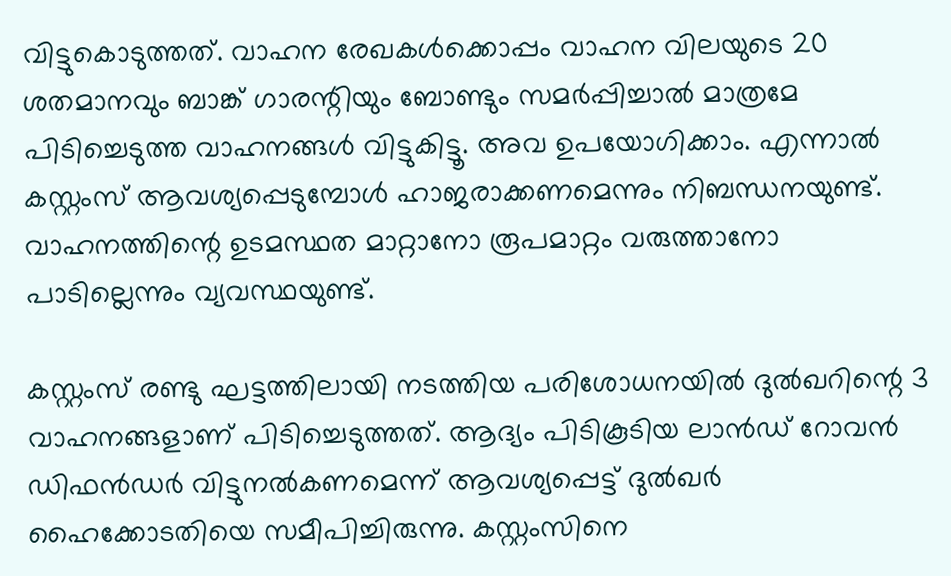വിട്ടുകൊടുത്തത്. വാഹന രേഖകള്‍ക്കൊപ്പം വാഹന വിലയുടെ 20 ശതമാനവും ബാങ്ക് ഗാരന്റിയും ബോണ്ടും സമര്‍പ്പിച്ചാല്‍ മാത്രമേ പിടിച്ചെടുത്ത വാഹനങ്ങള്‍ വിട്ടുകിട്ടൂ. അവ ഉപയോഗിക്കാം. എന്നാല്‍ കസ്റ്റംസ് ആവശ്യപ്പെടുമ്പോള്‍ ഹാജരാക്കണമെന്നും നിബന്ധനയുണ്ട്. വാഹനത്തിന്റെ ഉടമസ്ഥത മാറ്റാനോ രൂപമാറ്റം വരുത്താനോ പാടില്ലെന്നും വ്യവസ്ഥയുണ്ട്.

കസ്റ്റംസ് രണ്ടു ഘട്ടത്തിലായി നടത്തിയ പരിശോധനയില്‍ ദുല്‍ഖറിന്റെ 3 വാഹനങ്ങളാണ് പിടിച്ചെടുത്തത്. ആദ്യം പിടികൂടിയ ലാന്‍ഡ് റോവന്‍ ഡിഫന്‍ഡര്‍ വിട്ടുനല്‍കണമെന്ന് ആവശ്യപ്പെട്ട് ദുല്‍ഖര്‍ ഹൈക്കോടതിയെ സമീപിച്ചിരുന്നു. കസ്റ്റംസിനെ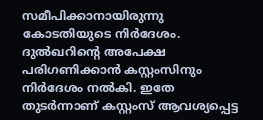സമീപിക്കാനായിരുന്നു കോടതിയുടെ നിര്‍ദേശം. ദുല്‍ഖറിന്റെ അപേക്ഷ പരിഗണിക്കാന്‍ കസ്റ്റംസിനും നിര്‍ദേശം നല്‍കി. ഇതേ തുടര്‍ന്നാണ് കസ്റ്റംസ് ആവശ്യപ്പെട്ട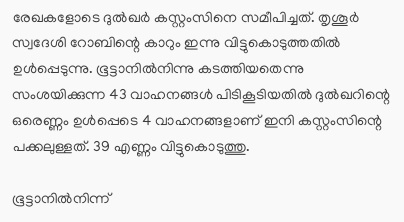രേഖകളോടെ ദുല്‍ഖര്‍ കസ്റ്റംസിനെ സമീപിച്ചത്. തൃശൂര്‍ സ്വദേശി റോബിന്റെ കാറും ഇന്നു വിട്ടുകൊടുത്തതില്‍ ഉള്‍പ്പെടുന്നു. ഭൂട്ടാനില്‍നിന്നു കടത്തിയതെന്നു സംശയിക്കുന്ന 43 വാഹനങ്ങള്‍ പിടികൂടിയതില്‍ ദുല്‍ഖറിന്റെ ഒരെണ്ണം ഉള്‍പ്പെടെ 4 വാഹനങ്ങളാണ് ഇനി കസ്റ്റംസിന്റെ പക്കലുള്ളത്. 39 എണ്ണം വിട്ടുകൊടുത്തു.

ഭൂട്ടാനില്‍നിന്ന്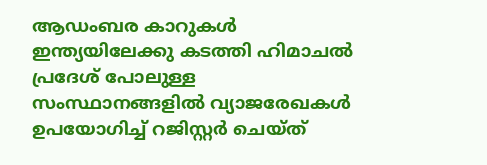ആഡംബര കാറുകള്‍ ഇന്ത്യയിലേക്കു കടത്തി ഹിമാചല്‍ പ്രദേശ് പോലുള്ള സംസ്ഥാനങ്ങളില്‍ വ്യാജരേഖകള്‍ ഉപയോഗിച്ച് റജിസ്റ്റര്‍ ചെയ്ത്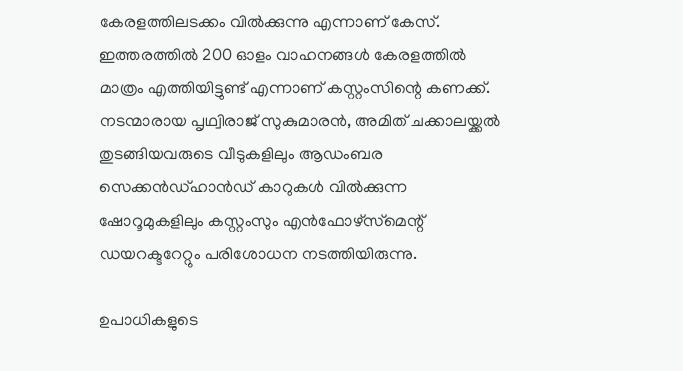കേരളത്തിലടക്കം വില്‍ക്കുന്നു എന്നാണ് കേസ്. ഇത്തരത്തില്‍ 200 ഓളം വാഹനങ്ങള്‍ കേരളത്തില്‍ മാത്രം എത്തിയിട്ടുണ്ട് എന്നാണ് കസ്റ്റംസിന്റെ കണക്ക്. നടന്മാരായ പൃഥ്വിരാജ് സുകുമാരന്‍, അമിത് ചക്കാലയ്ക്കല്‍ തുടങ്ങിയവരുടെ വീടുകളിലും ആഡംബര സെക്കന്‍ഡ്ഹാന്‍ഡ് കാറുകള്‍ വില്‍ക്കുന്ന ഷോറൂമുകളിലും കസ്റ്റംസും എന്‍ഫോഴ്‌സ്‌മെന്റ് ഡയറക്ടറേറ്റും പരിശോധന നടത്തിയിരുന്നു.

ഉപാധികളുടെ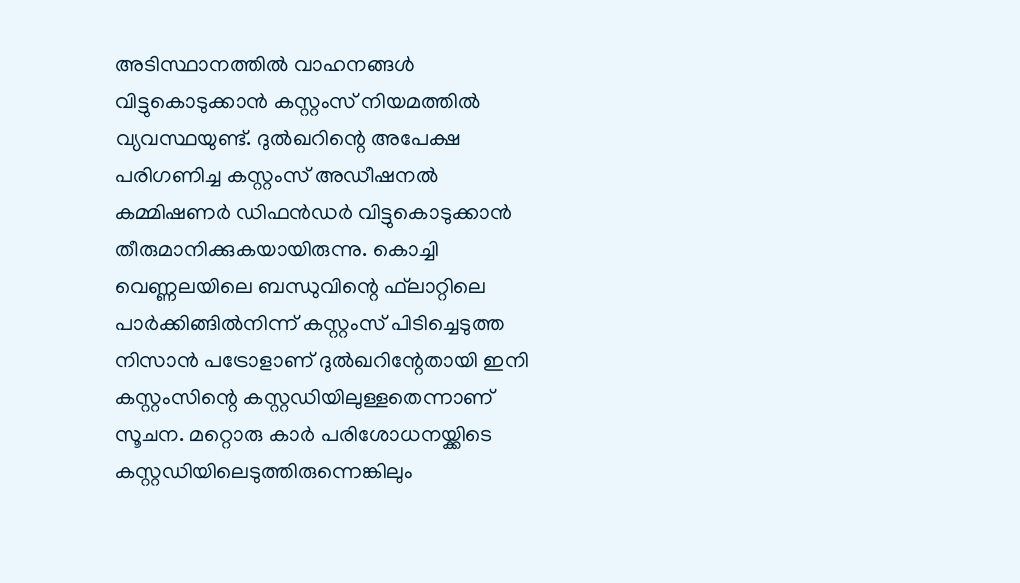അടിസ്ഥാനത്തില്‍ വാഹനങ്ങള്‍ വിട്ടുകൊടുക്കാന്‍ കസ്റ്റംസ് നിയമത്തില്‍ വ്യവസ്ഥയുണ്ട്. ദുല്‍ഖറിന്റെ അപേക്ഷ പരിഗണിച്ച കസ്റ്റംസ് അഡീഷനല്‍ കമ്മിഷണര്‍ ഡിഫന്‍ഡര്‍ വിട്ടുകൊടുക്കാന്‍ തീരുമാനിക്കുകയായിരുന്നു. കൊച്ചി വെണ്ണലയിലെ ബന്ധുവിന്റെ ഫ്‌ലാറ്റിലെ പാര്‍ക്കിങ്ങില്‍നിന്ന് കസ്റ്റംസ് പിടിച്ചെടുത്ത നിസാന്‍ പട്രോളാണ് ദുല്‍ഖറിന്റേതായി ഇനി കസ്റ്റംസിന്റെ കസ്റ്റഡിയിലുള്ളതെന്നാണ് സൂചന. മറ്റൊരു കാര്‍ പരിശോധനയ്ക്കിടെ കസ്റ്റഡിയിലെടുത്തിരുന്നെങ്കിലും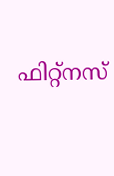ഫിറ്റ്‌നസ്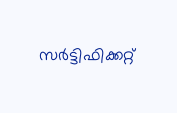സര്‍ട്ടിഫിക്കറ്റ്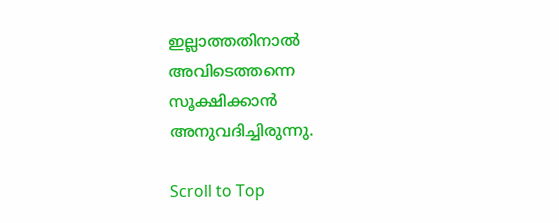ഇല്ലാത്തതിനാല്‍ അവിടെത്തന്നെ സൂക്ഷിക്കാന്‍ അനുവദിച്ചിരുന്നു.

Scroll to Top